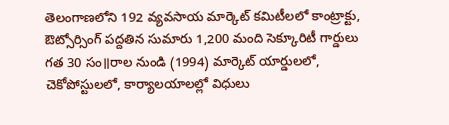తెలంగాణలోని 192 వ్యవసాయ మార్కెట్ కమిటీలలో కాంట్రాక్టు, ఔట్సోర్సింగ్ పద్దతిన సుమారు 1,200 మంది సెక్కూరిటీ గార్డులు గత 30 సం॥రాల నుండి (1994) మార్కెట్ యార్డులలో, చెకోపోస్టులలో, కార్యాలయాలల్లో విధులు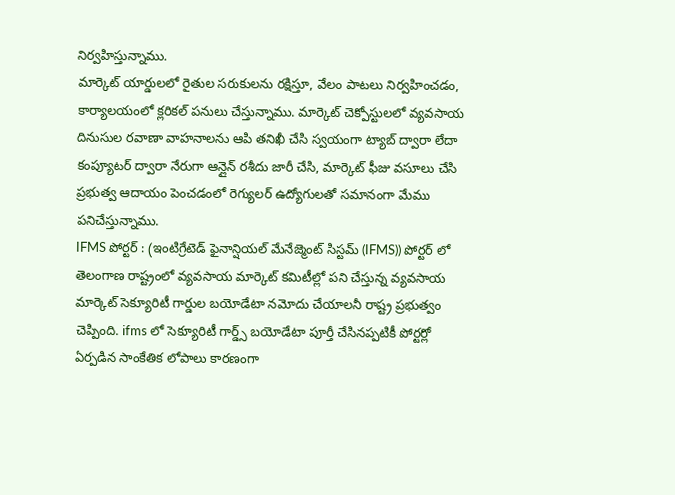నిర్వహిస్తున్నాము.
మార్కెట్ యార్డులలో రైతుల సరుకులను రక్షిస్తూ, వేలం పాటలు నిర్వహించడం, కార్యాలయంలో క్లరికల్ పనులు చేస్తున్నాము. మార్కెట్ చెక్పోస్టులలో వ్యవసాయ దినుసుల రవాణా వాహనాలను ఆపి తనిఖీ చేసి స్వయంగా ట్యాబ్ ద్వారా లేదా కంప్యూటర్ ద్వారా నేరుగా ఆన్లైన్ రశీదు జారీ చేసి, మార్కెట్ ఫీజు వసూలు చేసి ప్రభుత్వ ఆదాయం పెంచడంలో రెగ్యులర్ ఉద్యోగులతో సమానంగా మేము పనిచేస్తున్నాము.
IFMS పోర్టర్ : (ఇంటిగ్రేటెడ్ ఫైనాన్షియల్ మేనేజ్మెంట్ సిస్టమ్ (IFMS)) పోర్టర్ లో తెలంగాణ రాష్ట్రంలో వ్యవసాయ మార్కెట్ కమిటీల్లో పని చేస్తున్న వ్యవసాయ మార్కెట్ సెక్యూరిటీ గార్డుల బయోడేటా నమోదు చేయాలనీ రాష్ట్ర ప్రభుత్వం చెప్పింది. ifms లో సెక్యూరిటీ గార్డ్స్ బయోడేటా పూర్తీ చేసినప్పటికీ పోర్టర్లో ఏర్పడిన సాంకేతిక లోపాలు కారణంగా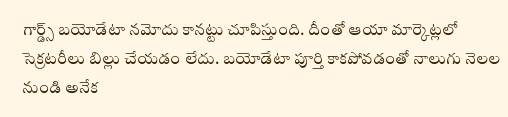గార్డ్స్ బయోడేటా నమోదు కానట్టు చూపిస్తుంది. దీంతో ఆయా మార్కెట్లలో సెక్రటరీలు బిల్లు చేయడం లేదు. బయోడేటా పూర్తి కాకపోవడంతో నాలుగు నెలల నుండి అనేక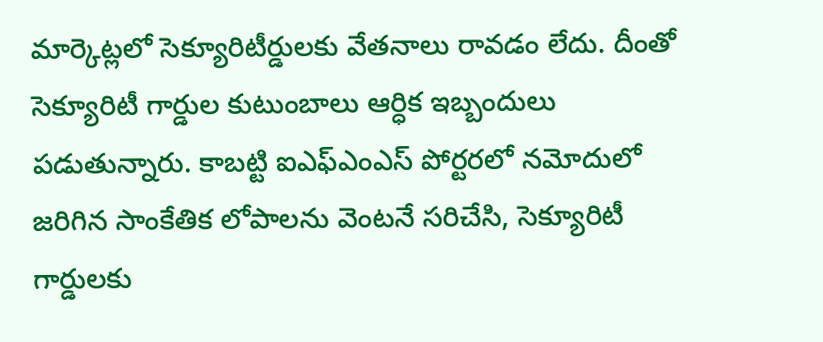మార్కెట్లలో సెక్యూరిటీర్డులకు వేతనాలు రావడం లేదు. దీంతో సెక్యూరిటీ గార్డుల కుటుంబాలు ఆర్ధిక ఇబ్బందులు పడుతున్నారు. కాబట్టి ఐఎఫ్ఎంఎస్ పోర్టరలో నమోదులో జరిగిన సాంకేతిక లోపాలను వెంటనే సరిచేసి, సెక్యూరిటీ గార్డులకు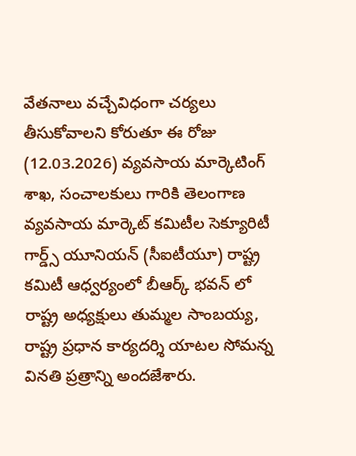వేతనాలు వచ్చేవిధంగా చర్యలు తీసుకోవాలని కోరుతూ ఈ రోజు (12.03.2026) వ్యవసాయ మార్కెటింగ్ శాఖ, సంచాలకులు గారికి తెలంగాణ వ్యవసాయ మార్కెట్ కమిటీల సెక్యూరిటీ గార్డ్స్ యూనియన్ (సీఐటీయూ) రాష్ట్ర కమిటీ ఆధ్వర్యంలో బీఆర్క్ భవన్ లో రాష్ట్ర అధ్యక్షులు తుమ్మల సాంబయ్య, రాష్ట్ర ప్రధాన కార్యదర్శి యాటల సోమన్న వినతి ప్రత్రాన్ని అందజేశారు.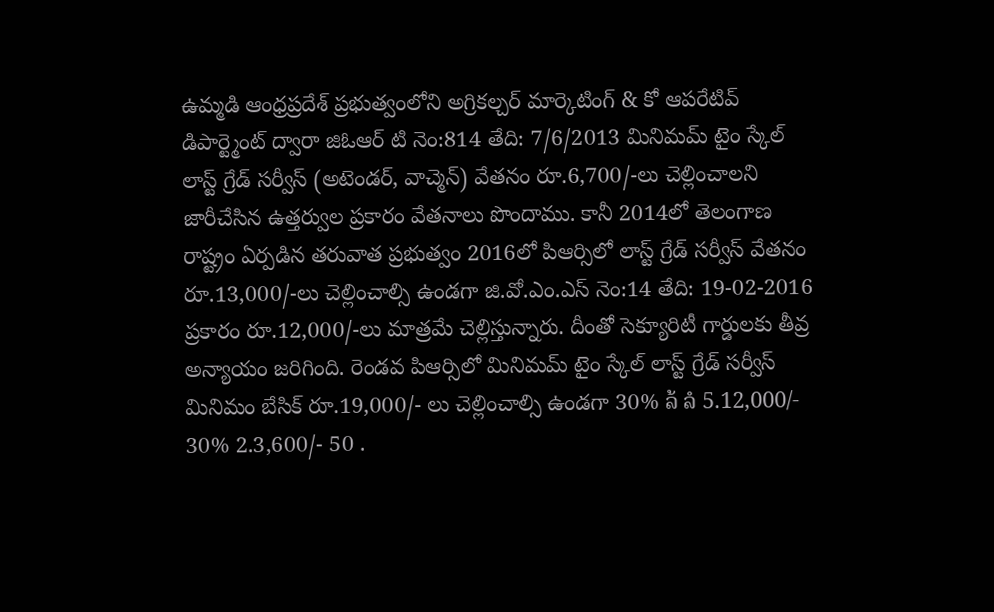ఉమ్మడి ఆంధ్రప్రదేశ్ ప్రభుత్వంలోని అగ్రికల్చర్ మార్కెటింగ్ & కో ఆపరేటివ్ డిపార్ట్మెంట్ ద్వారా జిఓఆర్ టి నెం:814 తేది: 7/6/2013 మినిమమ్ టైం స్కేల్ లాస్ట్ గ్రేడ్ సర్వీస్ (అటెండర్, వాచ్మెన్) వేతనం రూ.6,700/-లు చెల్లించాలని జారీచేసిన ఉత్తర్వుల ప్రకారం వేతనాలు పొందాము. కానీ 2014లో తెలంగాణ రాష్ట్రం ఏర్పడిన తరువాత ప్రభుత్వం 2016లో పిఆర్సిలో లాస్ట్ గ్రేడ్ సర్వీస్ వేతనం రూ.13,000/-లు చెల్లించాల్సి ఉండగా జి.వో.ఎం.ఎస్ నెం:14 తేది: 19-02-2016 ప్రకారం రూ.12,000/-లు మాత్రమే చెల్లిస్తున్నారు. దీంతో సెక్యూరిటీ గార్డులకు తీవ్ర అన్యాయం జరిగింది. రెండవ పిఆర్సిలో మినిమమ్ టైం స్కేల్ లాస్ట్ గ్రేడ్ సర్వీస్ మినిమం బేసిక్ రూ.19,000/- లు చెల్లించాల్సి ఉండగా 30% ລ້ ລໍ 5.12,000/- 30% 2.3,600/- 50 .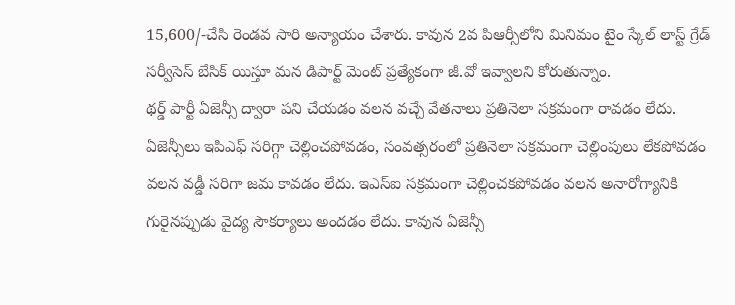15,600/-చేసి రెండవ సారి అన్యాయం చేశారు. కావున 2వ పిఆర్సీలోని మినిమం టైం స్కేల్ లాస్ట్ గ్రేడ్ సర్వీసెస్ బేసిక్ యిస్తూ మన డిపార్ట్ మెంట్ ప్రత్యేకంగా జీ.వో ఇవ్వాలని కోరుతున్నాం.
థర్డ్ పార్టీ ఏజెన్సీ ద్వారా పని చేయడం వలన వచ్చే వేతనాలు ప్రతినెలా సక్రమంగా రావడం లేదు. ఏజెన్సీలు ఇపిఎఫ్ సరిగ్గా చెల్లించపోవడం, సంవత్సరంలో ప్రతినెలా సక్రమంగా చెల్లింపులు లేకపోవడం వలన వడ్డీ సరిగా జమ కావడం లేదు. ఇఎస్ఐ సక్రమంగా చెల్లించకపోవడం వలన అనారోగ్యానికి గురైనప్పుడు వైద్య సౌకర్యాలు అందడం లేదు. కావున ఏజెన్సీ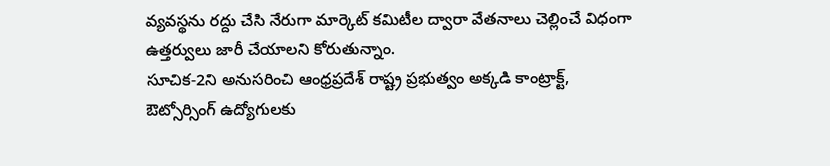వ్యవస్థను రద్దు చేసి నేరుగా మార్కెట్ కమిటీల ద్వారా వేతనాలు చెల్లించే విధంగా ఉత్తర్వులు జారీ చేయాలని కోరుతున్నాం.
సూచిక-2ని అనుసరించి ఆంధ్రప్రదేశ్ రాష్ట్ర ప్రభుత్వం అక్కడి కాంట్రాక్ట్, ఔట్సోర్సింగ్ ఉద్యోగులకు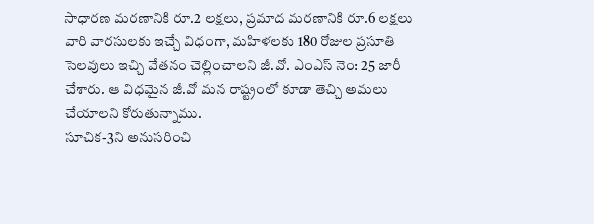సాధారణ మరణానికి రూ.2 లక్షలు, ప్రమాద మరణానికి రూ.6 లక్షలు వారి వారసులకు ఇచ్చే విధంగా, మహిళలకు 180 రోజుల ప్రసూతి సెలవులు ఇచ్చి వేతనం చెల్లించాలని జీ.వో. ఎంఎస్ నెం: 25 జారీ చేశారు. ఆ విధమైన జీ.వో మన రాష్ట్రంలో కూడా తెచ్చి అమలు చేయాలని కోరుతున్నాము.
సూచిక-3ని అనుసరించి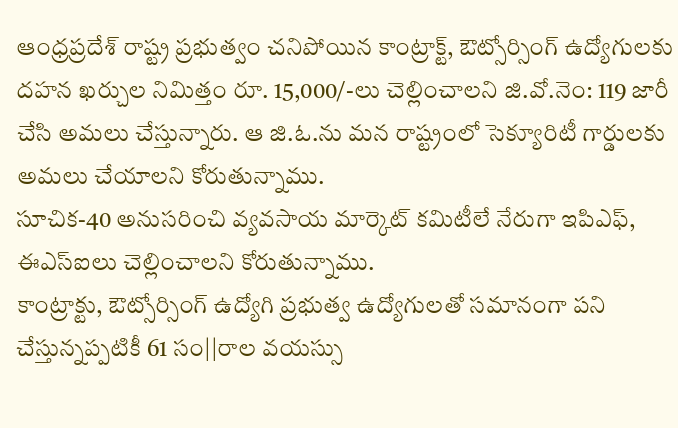ఆంధ్రప్రదేశ్ రాష్ట్ర ప్రభుత్వం చనిపోయిన కాంట్రాక్ట్, ఔట్సోర్సింగ్ ఉద్యోగులకు దహన ఖర్చుల నిమిత్తం రూ. 15,000/-లు చెల్లించాలని జి.వో.నెం: 119 జారీ చేసి అమలు చేస్తున్నారు. ఆ జి.ఓ.ను మన రాష్ట్రంలో సెక్యూరిటీ గార్డులకు అమలు చేయాలని కోరుతున్నాము.
సూచిక-40 అనుసరించి వ్యవసాయ మార్కెట్ కమిటీలే నేరుగా ఇపిఎఫ్, ఈఎస్ఐలు చెల్లించాలని కోరుతున్నాము.
కాంట్రాక్టు, ఔట్సోర్సింగ్ ఉద్యోగి ప్రభుత్వ ఉద్యోగులతో సమానంగా పని చేస్తున్నప్పటికీ 61 సం||రాల వయస్సు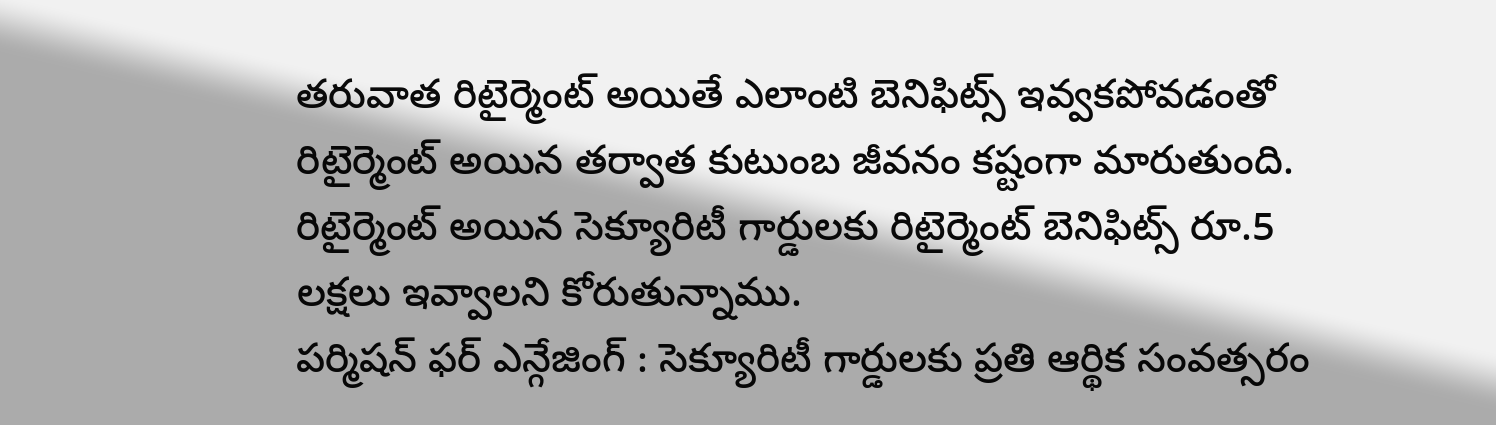తరువాత రిటైర్మెంట్ అయితే ఎలాంటి బెనిఫిట్స్ ఇవ్వకపోవడంతో రిటైర్మెంట్ అయిన తర్వాత కుటుంబ జీవనం కష్టంగా మారుతుంది.
రిటైర్మెంట్ అయిన సెక్యూరిటీ గార్డులకు రిటైర్మెంట్ బెనిఫిట్స్ రూ.5 లక్షలు ఇవ్వాలని కోరుతున్నాము.
పర్మిషన్ ఫర్ ఎన్గేజింగ్ : సెక్యూరిటీ గార్డులకు ప్రతి ఆర్థిక సంవత్సరం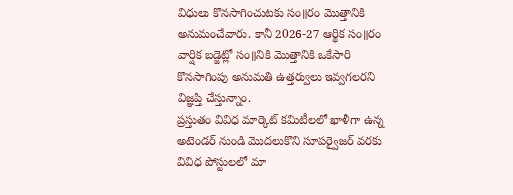విధులు కొనసాగించుటకు సం॥రం మొత్తానికి అనుమంచేవారు. కానీ 2026-27 ఆర్థిక సం॥రం వార్షిక బడ్జెట్లో సం॥నికి మొత్తానికి ఒకేసారి కొనసాగింపు అనుమతి ఉత్తర్వులు ఇవ్వగలరని విజ్ఞప్తి చేస్తున్నాం.
ప్రస్తుతం వివిధ మార్కెట్ కమిటీలలో ఖాళీగా ఉన్న అటెండర్ నుండి మొదలుకొని సూపర్వైజర్ వరకు వివిధ పోస్టులలో మా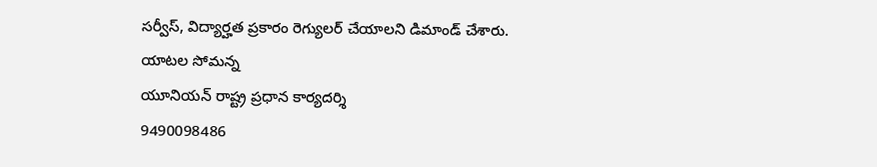సర్వీస్, విద్యార్హత ప్రకారం రెగ్యులర్ చేయాలని డిమాండ్ చేశారు.
యాటల సోమన్న
యూనియన్ రాష్ట్ర ప్రధాన కార్యదర్శి
9490098486